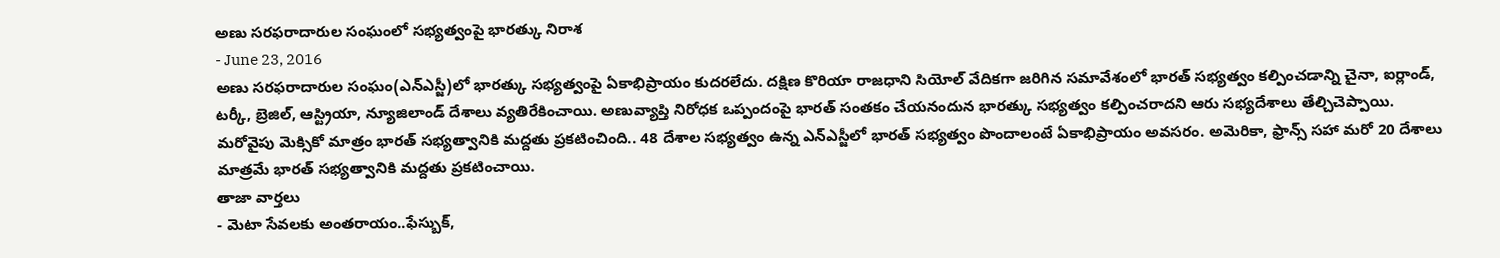అణు సరఫరాదారుల సంఘంలో సభ్యత్వంపై భారత్కు నిరాశ
- June 23, 2016
అణు సరఫరాదారుల సంఘం(ఎన్ఎస్జీ)లో భారత్కు సభ్యత్వంపై ఏకాభిప్రాయం కుదరలేదు. దక్షిణ కొరియా రాజధాని సియోల్ వేదికగా జరిగిన సమావేశంలో భారత్ సభ్యత్వం కల్పించడాన్ని చైనా, ఐర్లాండ్, టర్కీ, బ్రెజిల్, ఆస్ట్రియా, న్యూజిలాండ్ దేశాలు వ్యతిరేకించాయి. అణువ్యాప్తి నిరోధక ఒప్పందంపై భారత్ సంతకం చేయనందున భారత్కు సభ్యత్వం కల్పించరాదని ఆరు సభ్యదేశాలు తేల్చిచెప్పాయి. మరోవైపు మెక్సికో మాత్రం భారత్ సభ్యత్వానికి మద్దతు ప్రకటించింది.. 48 దేశాల సభ్యత్వం ఉన్న ఎన్ఎస్జీలో భారత్ సభ్యత్వం పొందాలంటే ఏకాభిప్రాయం అవసరం. అమెరికా, ఫ్రాన్స్ సహా మరో 20 దేశాలు మాత్రమే భారత్ సభ్యత్వానికి మద్దతు ప్రకటించాయి.
తాజా వార్తలు
- మెటా సేవలకు అంతరాయం..ఫేస్బుక్,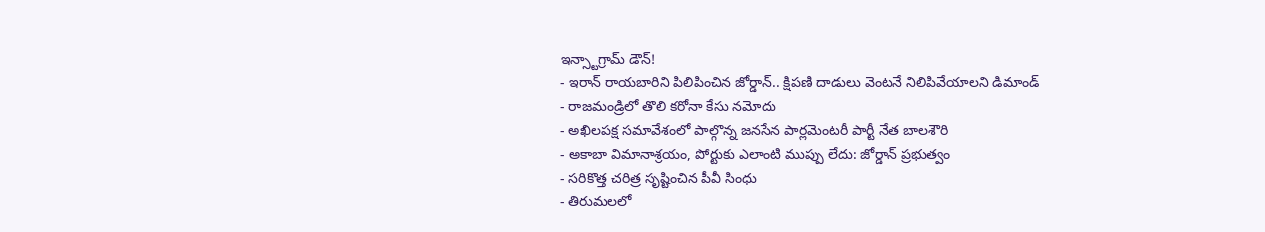ఇన్స్టాగ్రామ్ డౌన్!
- ఇరాన్ రాయబారిని పిలిపించిన జోర్డాన్.. క్షిపణి దాడులు వెంటనే నిలిపివేయాలని డిమాండ్
- రాజమండ్రిలో తొలి కరోనా కేసు నమోదు
- అఖిలపక్ష సమావేశంలో పాల్గొన్న జనసేన పార్లమెంటరీ పార్టీ నేత బాలశౌరి
- అకాబా విమానాశ్రయం, పోర్టుకు ఎలాంటి ముప్పు లేదు: జోర్డాన్ ప్రభుత్వం
- సరికొత్త చరిత్ర సృష్టించిన పీవీ సింధు
- తిరుమలలో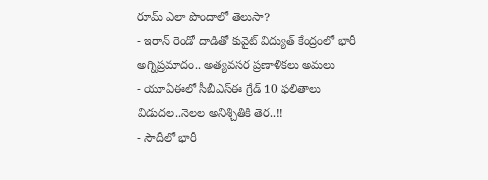రూమ్ ఎలా పొందాలో తెలుసా?
- ఇరాన్ రెండో దాడితో కువైట్ విద్యుత్ కేంద్రంలో భారీ అగ్నిప్రమాదం.. అత్యవసర ప్రణాళికలు అమలు
- యూఏఈలో సీబీఎస్ఈ గ్రేడ్ 10 ఫలితాలు విడుదల..నెలల అనిశ్చితికి తెర..!!
- సౌదీలో భారీ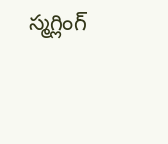స్మగ్లింగ్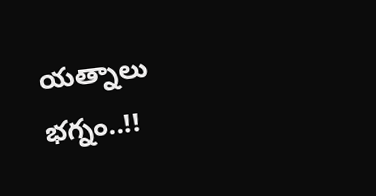యత్నాలు భగ్నం..!!